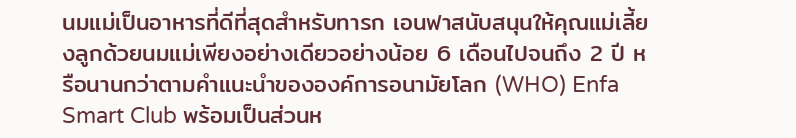นมแม่เป็นอาหารที่ดีที่สุดสำหรับทารก เอนฟาสนับสนุนให้คุณแม่เลี้ยงลูกด้วยนมแม่เพียงอย่างเดียวอย่างน้อย 6 เดือนไปจนถึง 2 ปี หรือนานกว่าตามคำแนะนำขององค์การอนามัยโลก (WHO) Enfa Smart Club พร้อมเป็นส่วนห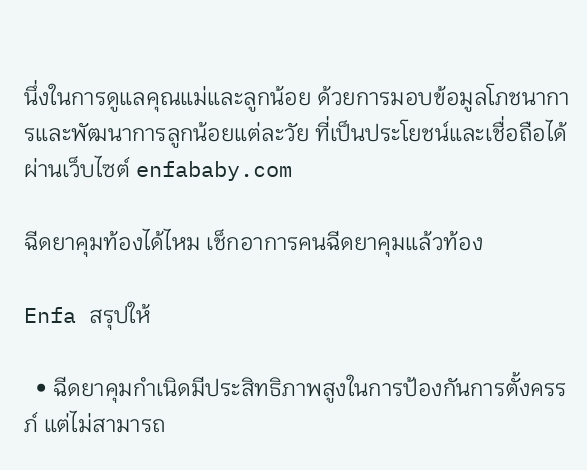นึ่งในการดูแลคุณแม่และลูกน้อย ด้วยการมอบข้อมูลโภชนาการและพัฒนาการลูกน้อยแต่ละวัย ที่เป็นประโยชน์และเชื่อถือได้ผ่านเว็บไซต์ enfababy.com

ฉีดยาคุมท้องได้ไหม เช็กอาการคนฉีดยาคุมแล้วท้อง

Enfa สรุปให้

  • ฉีดยาคุมกำเนิดมีประสิทธิภาพสูงในการป้องกันการตั้งครรภ์ แต่ไม่สามารถ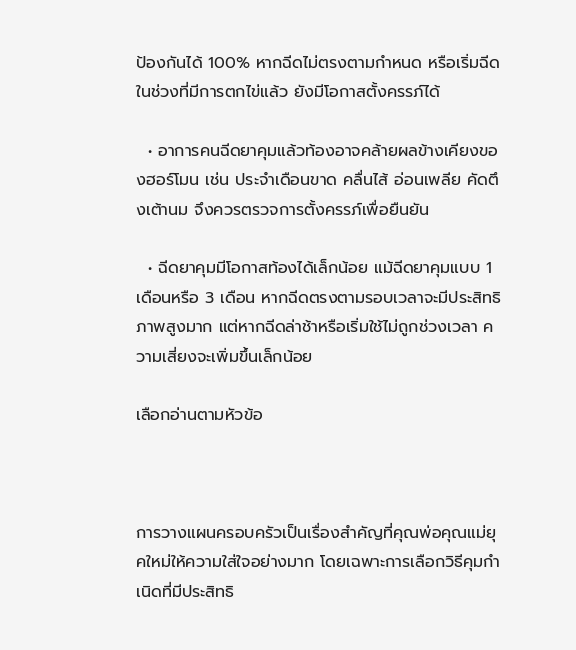ป้องกันได้ 100% หากฉีดไม่ตรงตามกำหนด หรือเริ่มฉีดในช่วงที่มีการตกไข่แล้ว ยังมีโอกาสตั้งครรภ์ได้

  • อาการคนฉีดยาคุมแล้วท้องอาจคล้ายผลข้างเคียงของฮอร์โมน เช่น ประจำเดือนขาด คลื่นไส้ อ่อนเพลีย คัดตึงเต้านม จึงควรตรวจการตั้งครรภ์เพื่อยืนยัน

  • ฉีดยาคุมมีโอกาสท้องได้เล็กน้อย แม้ฉีดยาคุมแบบ 1 เดือนหรือ 3 เดือน หากฉีดตรงตามรอบเวลาจะมีประสิทธิภาพสูงมาก แต่หากฉีดล่าช้าหรือเริ่มใช้ไม่ถูกช่วงเวลา ความเสี่ยงจะเพิ่มขึ้นเล็กน้อย

เลือกอ่านตามหัวข้อ



การวางแผนครอบครัวเป็นเรื่องสำคัญที่คุณพ่อคุณแม่ยุคใหม่ให้ความใส่ใจอย่างมาก โดยเฉพาะการเลือกวิธีคุมกำเนิดที่มีประสิทธิ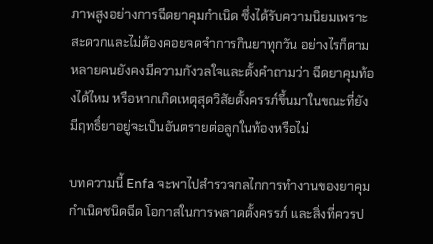ภาพสูงอย่างการฉีดยาคุมกำเนิด ซึ่งได้รับความนิยมเพราะสะดวกและไม่ต้องคอยจดจำการกินยาทุกวัน อย่างไรก็ตาม หลายคนยังคงมีความกังวลใจและตั้งคำถามว่า ฉีดยาคุมท้องได้ไหม หรือหากเกิดเหตุสุดวิสัยตั้งครรภ์ขึ้นมาในขณะที่ยังมีฤทธิ์ยาอยู่จะเป็นอันตรายต่อลูกในท้องหรือไม่

บทความนี้ Enfa จะพาไปสำรวจกลไกการทำงานของยาคุมกำเนิดชนิดฉีด โอกาสในการพลาดตั้งครรภ์ และสิ่งที่ควรป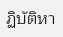ฏิบัติหา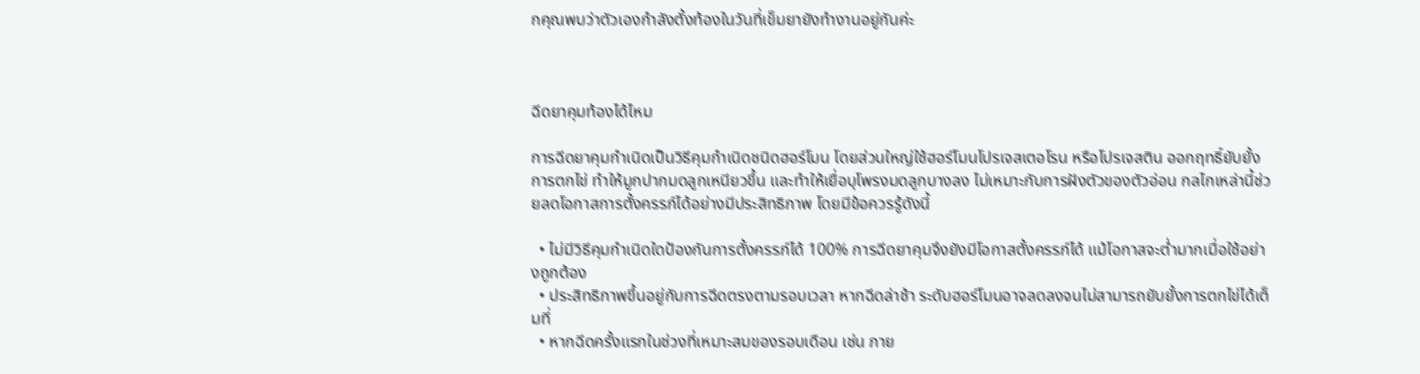กคุณพบว่าตัวเองกำลังตั้งท้องในวันที่เข็มยายังทำงานอยู่กันค่ะ



ฉีดยาคุมท้องได้ไหม

การฉีดยาคุมกำเนิดเป็นวิธีคุมกำเนิดชนิดฮอร์โมน โดยส่วนใหญ่ใช้ฮอร์โมนโปรเจสเตอโรน หรือโปรเจสติน ออกฤทธิ์ยับยั้งการตกไข่ ทำให้มูกปากมดลูกเหนียวขึ้น และทำให้เยื่อบุโพรงมดลูกบางลง ไม่เหมาะกับการฝังตัวของตัวอ่อน กลไกเหล่านี้ช่วยลดโอกาสการตั้งครรภ์ได้อย่างมีประสิทธิภาพ โดยมีข้อควรรู้ดังนี้

  • ไม่มีวิธีคุมกำเนิดใดป้องกันการตั้งครรภ์ได้ 100% การฉีดยาคุมจึงยังมีโอกาสตั้งครรภ์ได้ แม้โอกาสจะต่ำมากเมื่อใช้อย่างถูกต้อง
  • ประสิทธิภาพขึ้นอยู่กับการฉีดตรงตามรอบเวลา หากฉีดล่าช้า ระดับฮอร์โมนอาจลดลงจนไม่สามารถยับยั้งการตกไข่ได้เต็มที่
  • หากฉีดครั้งแรกในช่วงที่เหมาะสมของรอบเดือน เช่น ภาย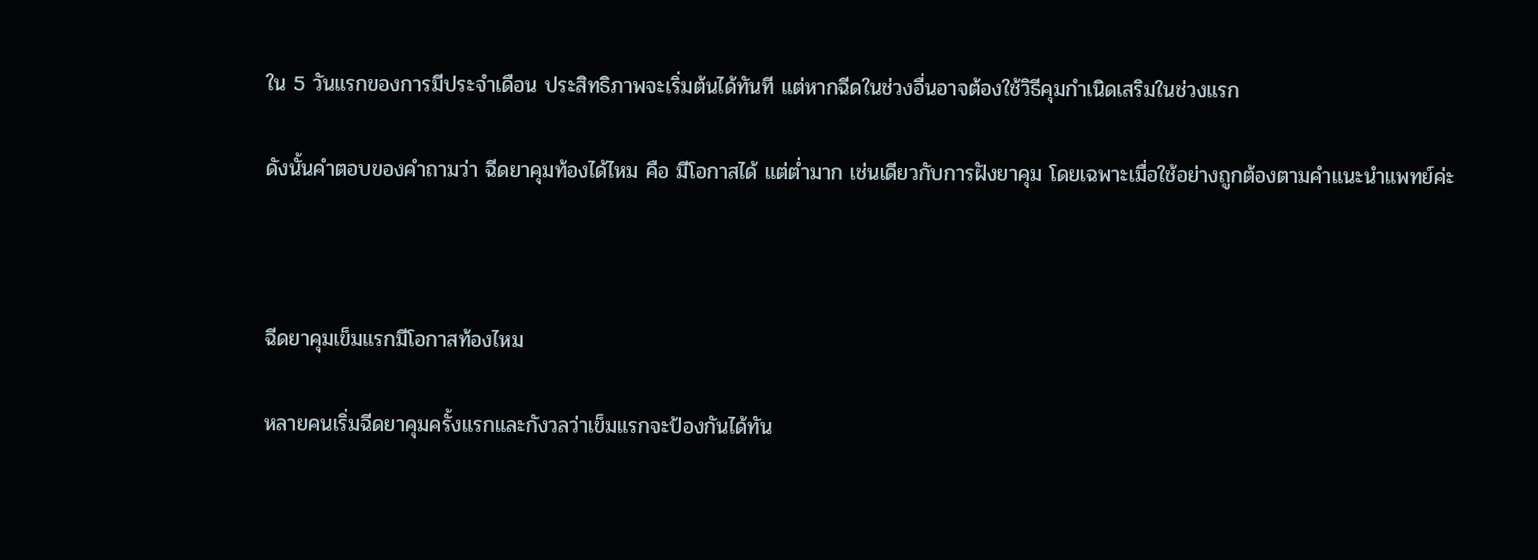ใน 5 วันแรกของการมีประจำเดือน ประสิทธิภาพจะเริ่มต้นได้ทันที แต่หากฉีดในช่วงอื่นอาจต้องใช้วิธีคุมกำเนิดเสริมในช่วงแรก

ดังนั้นคำตอบของคำถามว่า ฉีดยาคุมท้องได้ไหม คือ มีโอกาสได้ แต่ต่ำมาก เช่นเดียวกับการฝังยาคุม โดยเฉพาะเมื่อใช้อย่างถูกต้องตามคำแนะนำแพทย์ค่ะ



ฉีดยาคุมเข็มแรกมีโอกาสท้องไหม

หลายคนเริ่มฉีดยาคุมครั้งแรกและกังวลว่าเข็มแรกจะป้องกันได้ทัน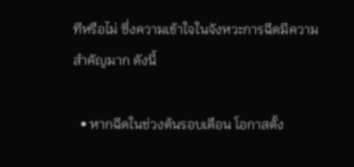ทีหรือไม่ ซึ่งความเข้าใจในจังหวะการฉีดมีความสำคัญมาก ดังนี้

  • หากฉีดในช่วงต้นรอบเดือน โอกาสตั้ง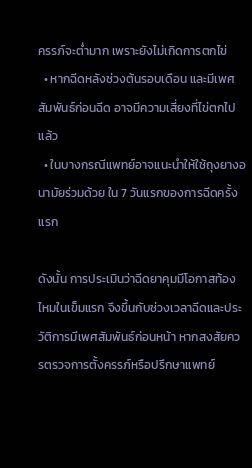ครรภ์จะต่ำมาก เพราะยังไม่เกิดการตกไข่
  • หากฉีดหลังช่วงต้นรอบเดือน และมีเพศสัมพันธ์ก่อนฉีด อาจมีความเสี่ยงที่ไข่ตกไปแล้ว
  • ในบางกรณีแพทย์อาจแนะนำให้ใช้ถุงยางอนามัยร่วมด้วย ใน 7 วันแรกของการฉีดครั้งแรก

ดังนั้น การประเมินว่าฉีดยาคุมมีโอกาสท้องไหมในเข็มแรก จึงขึ้นกับช่วงเวลาฉีดและประวัติการมีเพศสัมพันธ์ก่อนหน้า หากสงสัยควรตรวจการตั้งครรภ์หรือปรึกษาแพทย์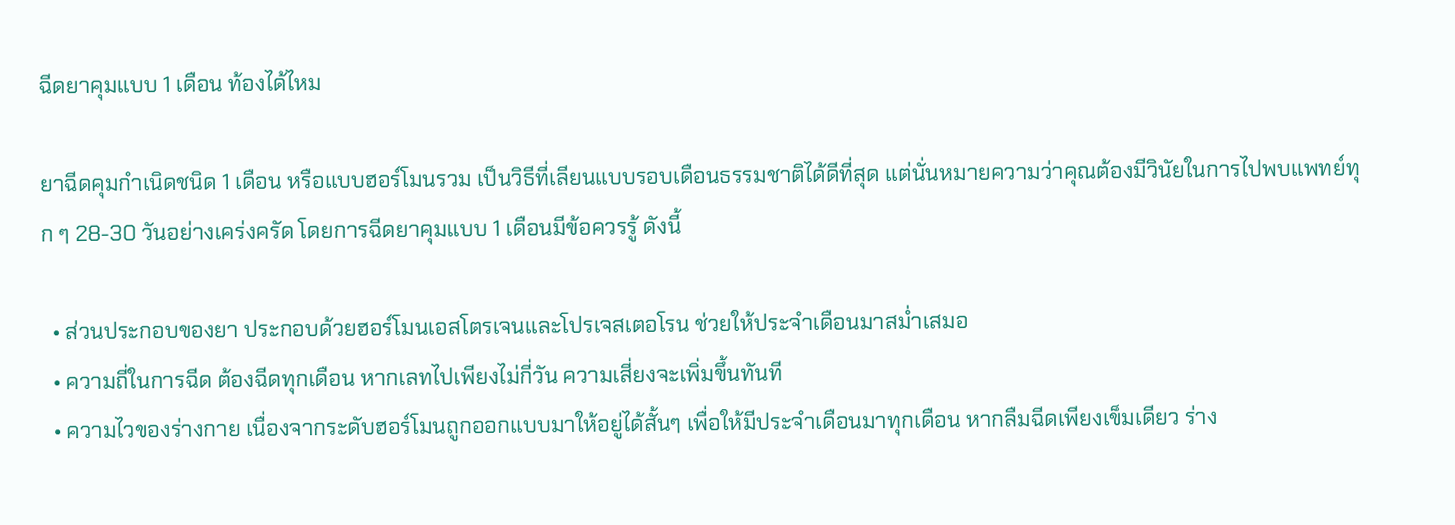ฉีดยาคุมแบบ 1 เดือน ท้องได้ไหม

ยาฉีดคุมกำเนิดชนิด 1 เดือน หรือแบบฮอร์โมนรวม เป็นวิธีที่เลียนแบบรอบเดือนธรรมชาติได้ดีที่สุด แต่นั่นหมายความว่าคุณต้องมีวินัยในการไปพบแพทย์ทุก ๆ 28-30 วันอย่างเคร่งครัด โดยการฉีดยาคุมแบบ 1 เดือนมีข้อควรรู้ ดังนี้

  • ส่วนประกอบของยา ประกอบด้วยฮอร์โมนเอสโตรเจนและโปรเจสเตอโรน ช่วยให้ประจำเดือนมาสม่ำเสมอ
  • ความถี่ในการฉีด ต้องฉีดทุกเดือน หากเลทไปเพียงไม่กี่วัน ความเสี่ยงจะเพิ่มขึ้นทันที
  • ความไวของร่างกาย เนื่องจากระดับฮอร์โมนถูกออกแบบมาให้อยู่ได้สั้นๆ เพื่อให้มีประจำเดือนมาทุกเดือน หากลืมฉีดเพียงเข็มเดียว ร่าง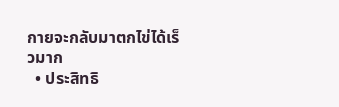กายจะกลับมาตกไข่ได้เร็วมาก
  • ประสิทธิ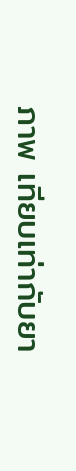ภาพ เทียบเท่ากับยา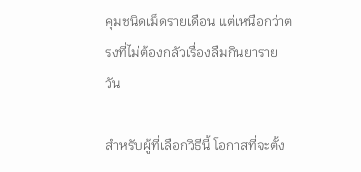คุมชนิดเม็ดรายเดือน แต่เหนือกว่าตรงที่ไม่ต้องกลัวเรื่องลืมกินยารายวัน

สำหรับผู้ที่เลือกวิธีนี้ โอกาสที่จะตั้ง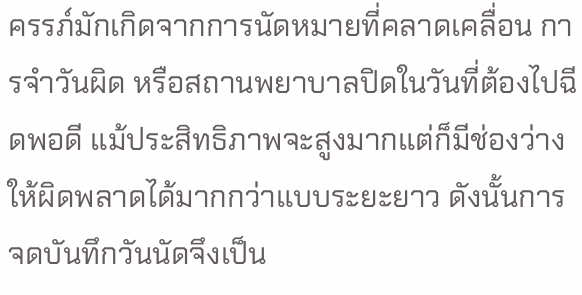ครรภ์มักเกิดจากการนัดหมายที่คลาดเคลื่อน การจำวันผิด หรือสถานพยาบาลปิดในวันที่ต้องไปฉีดพอดี แม้ประสิทธิภาพจะสูงมากแต่ก็มีช่องว่างให้ผิดพลาดได้มากกว่าแบบระยะยาว ดังนั้นการจดบันทึกวันนัดจึงเป็น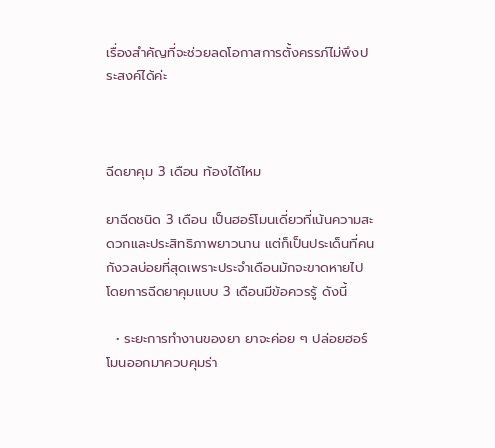เรื่องสำคัญที่จะช่วยลดโอกาสการตั้งครรภ์ไม่พึงประสงค์ได้ค่ะ



ฉีดยาคุม 3 เดือน ท้องได้ไหม

ยาฉีดชนิด 3 เดือน เป็นฮอร์โมนเดี่ยวที่เน้นความสะดวกและประสิทธิภาพยาวนาน แต่ก็เป็นประเด็นที่คนกังวลบ่อยที่สุดเพราะประจำเดือนมักจะขาดหายไป โดยการฉีดยาคุมแบบ 3 เดือนมีข้อควรรู้ ดังนี้

  • ระยะการทำงานของยา ยาจะค่อย ๆ ปล่อยฮอร์โมนออกมาควบคุมร่า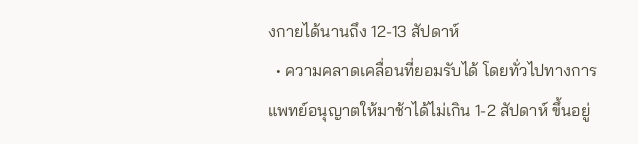งกายได้นานถึง 12-13 สัปดาห์
  • ความคลาดเคลื่อนที่ยอมรับได้ โดยทั่วไปทางการแพทย์อนุญาตให้มาช้าได้ไม่เกิน 1-2 สัปดาห์ ขึ้นอยู่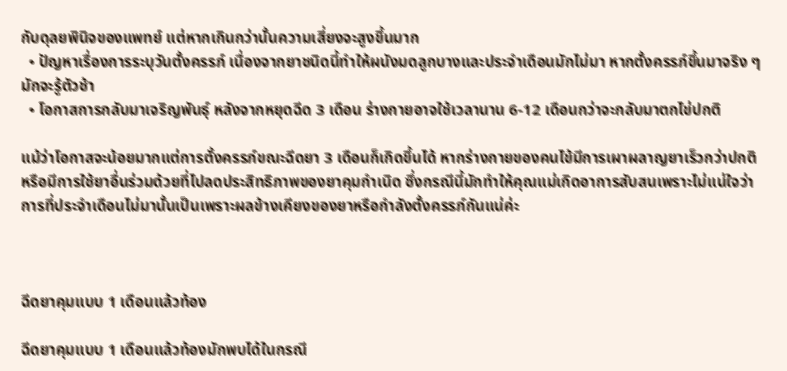กับดุลยพินิจของแพทย์ แต่หากเกินกว่านั้นความเสี่ยงจะสูงขึ้นมาก
  • ปัญหาเรื่องการระบุวันตั้งครรภ์ เนื่องจากยาชนิดนี้ทำให้ผนังมดลูกบางและประจำเดือนมักไม่มา หากตั้งครรภ์ขึ้นมาจริง ๆ มักจะรู้ตัวช้า
  • โอกาสการกลับมาเจริญพันธุ์ หลังจากหยุดฉีด 3 เดือน ร่างกายอาจใช้เวลานาน 6-12 เดือนกว่าจะกลับมาตกไข่ปกติ

แม้ว่าโอกาสจะน้อยมากแต่การตั้งครรภ์ขณะฉีดยา 3 เดือนก็เกิดขึ้นได้ หากร่างกายของคนไข้มีการเผาผลาญยาเร็วกว่าปกติ หรือมีการใช้ยาอื่นร่วมด้วยที่ไปลดประสิทธิภาพของยาคุมกำเนิด ซึ่งกรณีนี้มักทำให้คุณแม่เกิดอาการสับสนเพราะไม่แน่ใจว่าการที่ประจำเดือนไม่มานั้นเป็นเพราะผลข้างเคียงของยาหรือกำลังตั้งครรภ์กันแน่ค่ะ



ฉีดยาคุมแบบ 1 เดือนแล้วท้อง

ฉีดยาคุมแบบ 1 เดือนแล้วท้องมักพบได้ในกรณี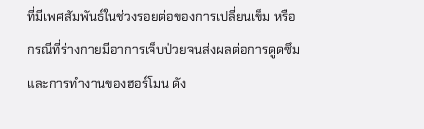ที่มีเพศสัมพันธ์ในช่วงรอยต่อของการเปลี่ยนเข็ม หรือกรณีที่ร่างกายมีอาการเจ็บป่วยจนส่งผลต่อการดูดซึมและการทำงานของฮอร์โมน ดัง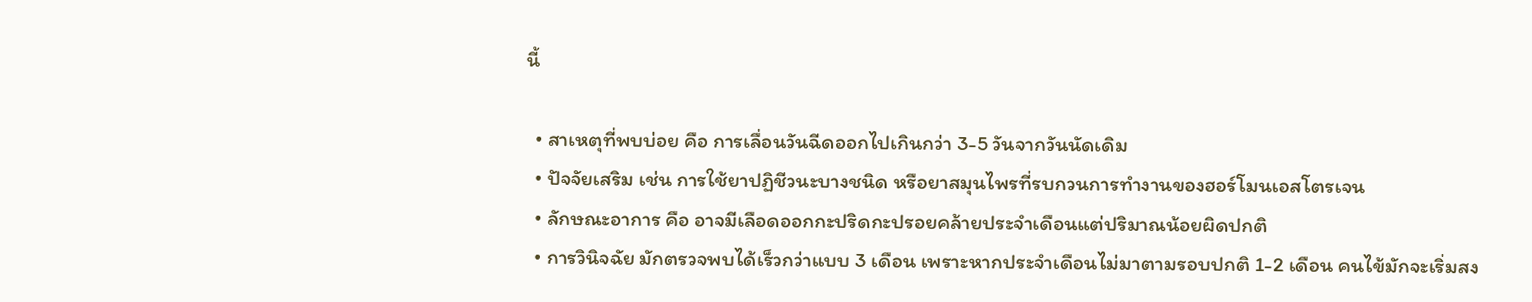นี้

  • สาเหตุที่พบบ่อย คือ การเลื่อนวันฉีดออกไปเกินกว่า 3-5 วันจากวันนัดเดิม
  • ปัจจัยเสริม เช่น การใช้ยาปฏิชีวนะบางชนิด หรือยาสมุนไพรที่รบกวนการทำงานของฮอร์โมนเอสโตรเจน
  • ลักษณะอาการ คือ อาจมีเลือดออกกะปริดกะปรอยคล้ายประจำเดือนแต่ปริมาณน้อยผิดปกติ
  • การวินิจฉัย มักตรวจพบได้เร็วกว่าแบบ 3 เดือน เพราะหากประจำเดือนไม่มาตามรอบปกติ 1-2 เดือน คนไข้มักจะเริ่มสง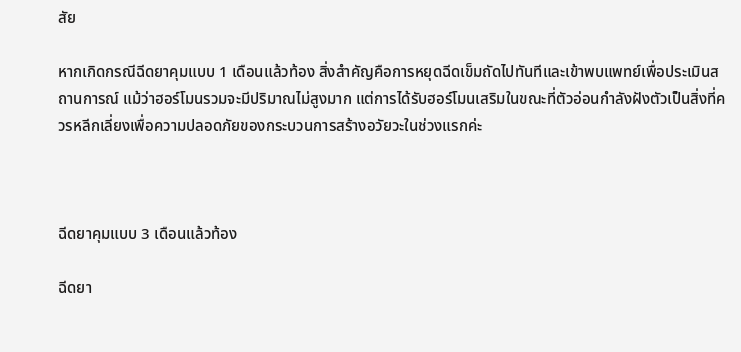สัย

หากเกิดกรณีฉีดยาคุมแบบ 1 เดือนแล้วท้อง สิ่งสำคัญคือการหยุดฉีดเข็มถัดไปทันทีและเข้าพบแพทย์เพื่อประเมินสถานการณ์ แม้ว่าฮอร์โมนรวมจะมีปริมาณไม่สูงมาก แต่การได้รับฮอร์โมนเสริมในขณะที่ตัวอ่อนกำลังฝังตัวเป็นสิ่งที่ควรหลีกเลี่ยงเพื่อความปลอดภัยของกระบวนการสร้างอวัยวะในช่วงแรกค่ะ



ฉีดยาคุมแบบ 3 เดือนแล้วท้อง

ฉีดยา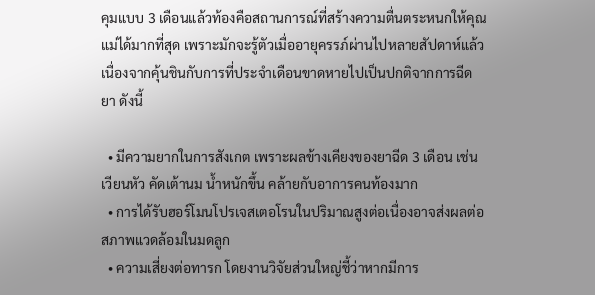คุมแบบ 3 เดือนแล้วท้องคือสถานการณ์ที่สร้างความตื่นตระหนกให้คุณแม่ได้มากที่สุด เพราะมักจะรู้ตัวเมื่ออายุครรภ์ผ่านไปหลายสัปดาห์แล้ว เนื่องจากคุ้นชินกับการที่ประจำเดือนขาดหายไปเป็นปกติจากการฉีดยา ดังนี้

  • มีความยากในการสังเกต เพราะผลข้างเคียงของยาฉีด 3 เดือน เช่น เวียนหัว คัดเต้านม น้ำหนักขึ้น คล้ายกับอาการคนท้องมาก
  • การได้รับฮอร์โมนโปรเจสเตอโรนในปริมาณสูงต่อเนื่องอาจส่งผลต่อสภาพแวดล้อมในมดลูก
  • ความเสี่ยงต่อทารก โดยงานวิจัยส่วนใหญ่ชี้ว่าหากมีการ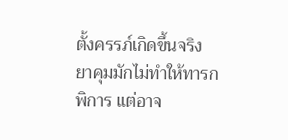ตั้งครรภ์เกิดขึ้นจริง ยาคุมมักไม่ทำให้ทารกพิการ แต่อาจ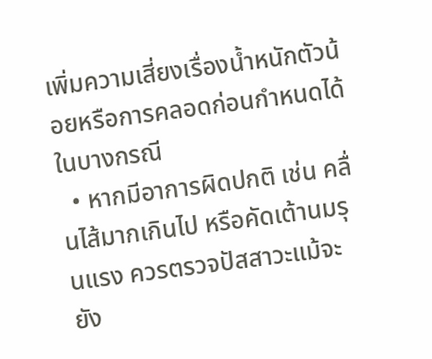เพิ่มความเสี่ยงเรื่องน้ำหนักตัวน้อยหรือการคลอดก่อนกำหนดได้ในบางกรณี
  • หากมีอาการผิดปกติ เช่น คลื่นไส้มากเกินไป หรือคัดเต้านมรุนแรง ควรตรวจปัสสาวะแม้จะยัง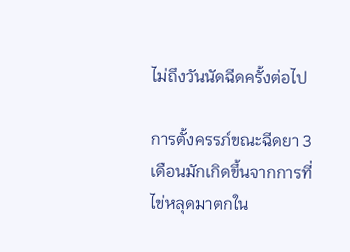ไม่ถึงวันนัดฉีดครั้งต่อไป

การตั้งครรภ์ขณะฉีดยา 3 เดือนมักเกิดขึ้นจากการที่ไข่หลุดมาตกใน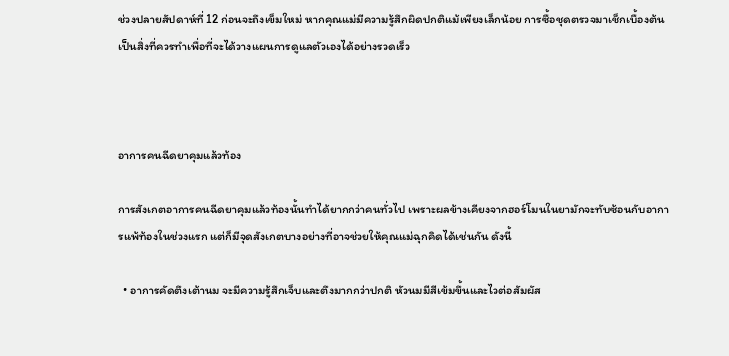ช่วงปลายสัปดาห์ที่ 12 ก่อนจะถึงเข็มใหม่ หากคุณแม่มีความรู้สึกผิดปกติแม้เพียงเล็กน้อย การซื้อชุดตรวจมาเช็กเบื้องต้นเป็นสิ่งที่ควรทำเพื่อที่จะได้วางแผนการดูแลตัวเองได้อย่างรวดเร็ว



อาการคนฉีดยาคุมแล้วท้อง

การสังเกตอาการคนฉีดยาคุมแล้วท้องนั้นทำได้ยากกว่าคนทั่วไป เพราะผลข้างเคียงจากฮอร์โมนในยามักจะทับซ้อนกับอาการแพ้ท้องในช่วงแรก แต่ก็มีจุดสังเกตบางอย่างที่อาจช่วยให้คุณแม่ฉุกคิดได้เช่นกัน ดังนี้

  • อาการคัดตึงเต้านม จะมีความรู้สึกเจ็บและตึงมากกว่าปกติ หัวนมมีสีเข้มขึ้นและไวต่อสัมผัส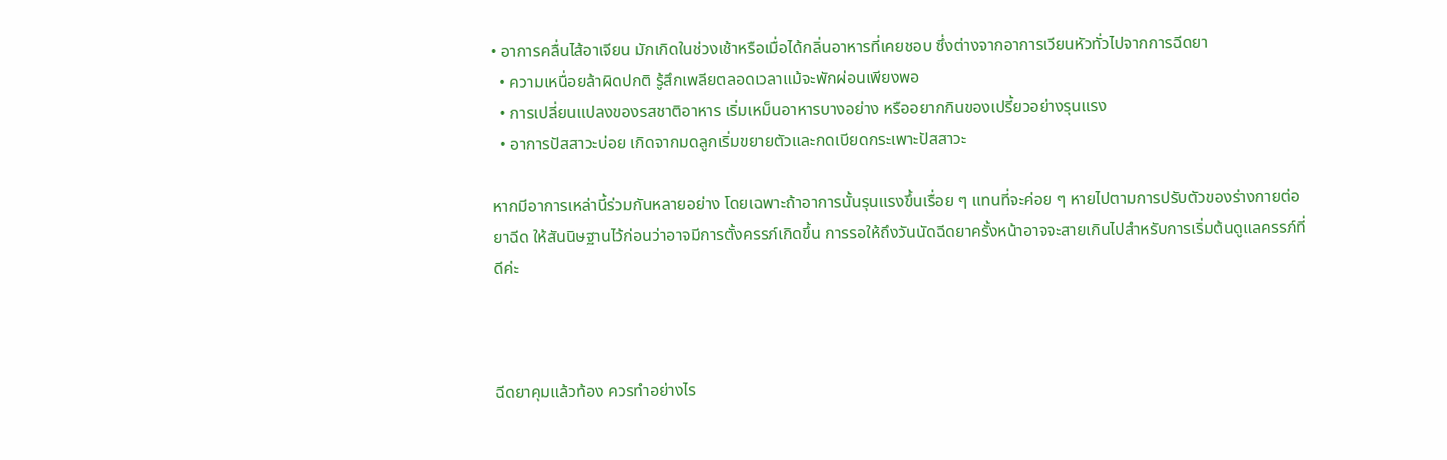• อาการคลื่นไส้อาเจียน มักเกิดในช่วงเช้าหรือเมื่อได้กลิ่นอาหารที่เคยชอบ ซึ่งต่างจากอาการเวียนหัวทั่วไปจากการฉีดยา
  • ความเหนื่อยล้าผิดปกติ รู้สึกเพลียตลอดเวลาแม้จะพักผ่อนเพียงพอ
  • การเปลี่ยนแปลงของรสชาติอาหาร เริ่มเหม็นอาหารบางอย่าง หรืออยากกินของเปรี้ยวอย่างรุนแรง
  • อาการปัสสาวะบ่อย เกิดจากมดลูกเริ่มขยายตัวและกดเบียดกระเพาะปัสสาวะ

หากมีอาการเหล่านี้ร่วมกันหลายอย่าง โดยเฉพาะถ้าอาการนั้นรุนแรงขึ้นเรื่อย ๆ แทนที่จะค่อย ๆ หายไปตามการปรับตัวของร่างกายต่อยาฉีด ให้สันนิษฐานไว้ก่อนว่าอาจมีการตั้งครรภ์เกิดขึ้น การรอให้ถึงวันนัดฉีดยาครั้งหน้าอาจจะสายเกินไปสำหรับการเริ่มต้นดูแลครรภ์ที่ดีค่ะ



ฉีดยาคุมแล้วท้อง ควรทำอย่างไร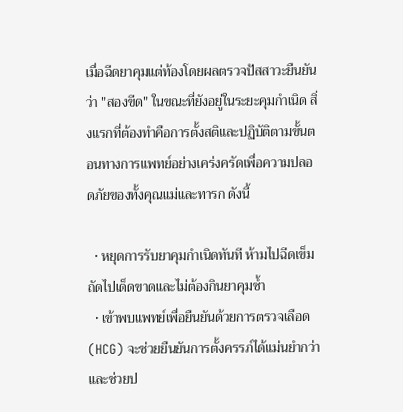เมื่อฉีดยาคุมแต่ท้องโดยผลตรวจปัสสาวะยืนยันว่า "สองขีด" ในขณะที่ยังอยู่ในระยะคุมกำเนิด สิ่งแรกที่ต้องทำคือการตั้งสติและปฏิบัติตามขั้นตอนทางการแพทย์อย่างเคร่งครัดเพื่อความปลอดภัยของทั้งคุณแม่และทารก ดังนี้

  • หยุดการรับยาคุมกำเนิดทันที ห้ามไปฉีดเข็มถัดไปเด็ดขาดและไม่ต้องกินยาคุมซ้ำ
  • เข้าพบแพทย์เพื่อยืนยันด้วยการตรวจเลือด (HCG) จะช่วยยืนยันการตั้งครรภ์ได้แม่นยำกว่า และช่วยป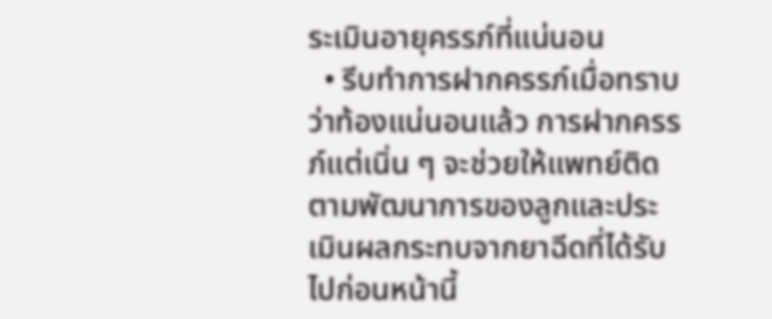ระเมินอายุครรภ์ที่แน่นอน
  • รีบทำการฝากครรภ์เมื่อทราบว่าท้องแน่นอนแล้ว การฝากครรภ์แต่เนิ่น ๆ จะช่วยให้แพทย์ติดตามพัฒนาการของลูกและประเมินผลกระทบจากยาฉีดที่ได้รับไปก่อนหน้านี้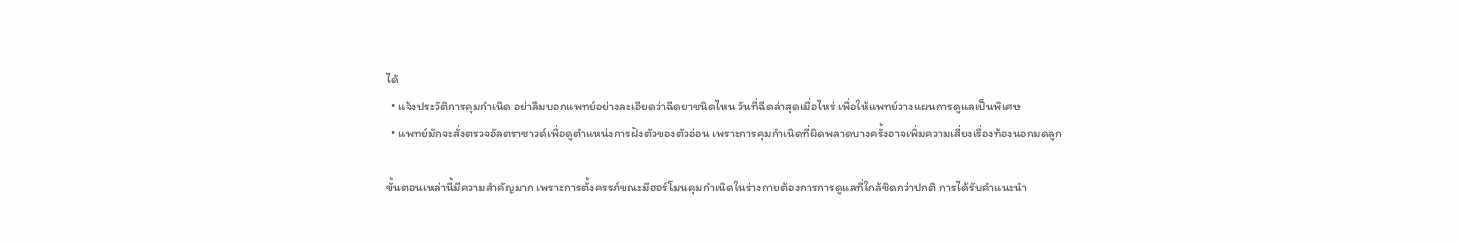ได้
  • แจ้งประวัติการคุมกำเนิด อย่าลืมบอกแพทย์อย่างละเอียดว่าฉีดยาชนิดไหน วันที่ฉีดล่าสุดเมื่อไหร่ เพื่อให้แพทย์วางแผนการดูแลเป็นพิเศษ
  • แพทย์มักจะสั่งตรวจอัลตราซาวด์เพื่อดูตำแหน่งการฝังตัวของตัวอ่อน เพราะการคุมกำเนิดที่ผิดพลาดบางครั้งอาจเพิ่มความเสี่ยงเรื่องท้องนอกมดลูก

ขั้นตอนเหล่านี้มีความสำคัญมาก เพราะการตั้งครรภ์ขณะมีฮอร์โมนคุมกำเนิดในร่างกายต้องการการดูแลที่ใกล้ชิดกว่าปกติ การได้รับคำแนะนำ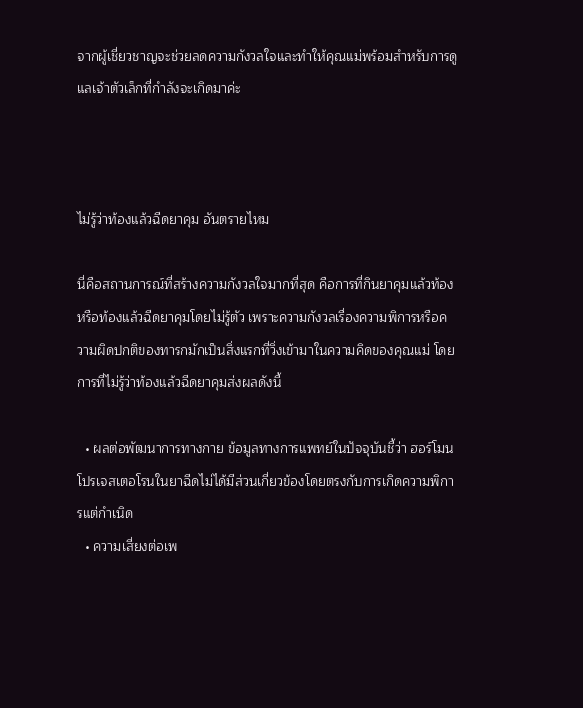จากผู้เชี่ยวชาญจะช่วยลดความกังวลใจและทำให้คุณแม่พร้อมสำหรับการดูแลเจ้าตัวเล็กที่กำลังจะเกิดมาค่ะ



ไม่รู้ว่าท้องแล้วฉีดยาคุม อันตรายไหม

นี่คือสถานการณ์ที่สร้างความกังวลใจมากที่สุด คือการที่กินยาคุมแล้วท้องหรือท้องแล้วฉีดยาคุมโดยไม่รู้ตัว เพราะความกังวลเรื่องความพิการหรือความผิดปกติของทารกมักเป็นสิ่งแรกที่วิ่งเข้ามาในความคิดของคุณแม่ โดยการที่ไม่รู้ว่าท้องแล้วฉีดยาคุมส่งผลดังนี้

  • ผลต่อพัฒนาการทางกาย ข้อมูลทางการแพทย์ในปัจจุบันชี้ว่า ฮอร์โมนโปรเจสเตอโรนในยาฉีดไม่ได้มีส่วนเกี่ยวข้องโดยตรงกับการเกิดความพิการแต่กำเนิด
  • ความเสี่ยงต่อเพ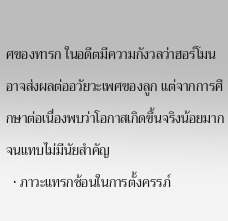ศของทารก ในอดีตมีความกังวลว่าฮอร์โมนอาจส่งผลต่ออวัยวะเพศของลูก แต่จากการศึกษาต่อเนื่องพบว่าโอกาสเกิดขึ้นจริงน้อยมากจนแทบไม่มีนัยสำคัญ
  • ภาวะแทรกซ้อนในการตั้งครรภ์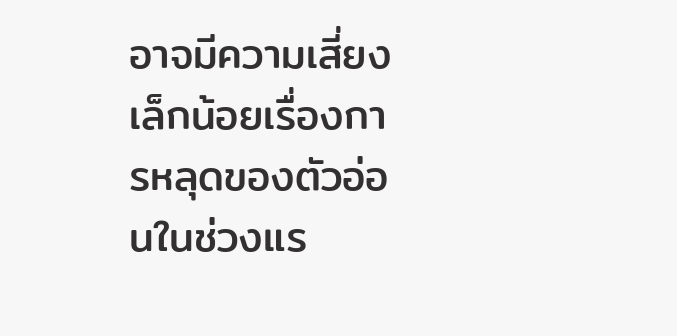อาจมีความเสี่ยงเล็กน้อยเรื่องการหลุดของตัวอ่อนในช่วงแร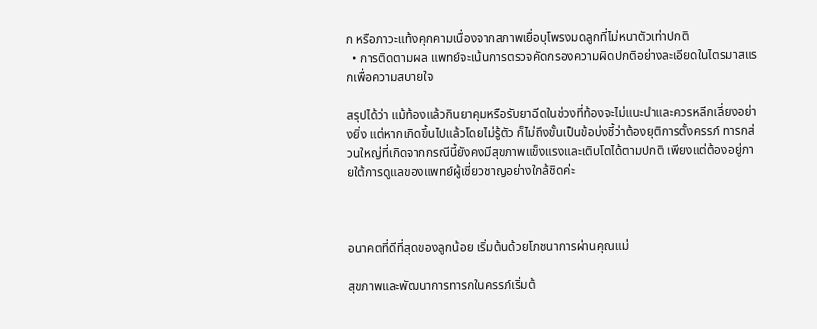ก หรือภาวะแท้งคุกคามเนื่องจากสภาพเยื่อบุโพรงมดลูกที่ไม่หนาตัวเท่าปกติ
  • การติดตามผล แพทย์จะเน้นการตรวจคัดกรองความผิดปกติอย่างละเอียดในไตรมาสแรกเพื่อความสบายใจ

สรุปได้ว่า แม้ท้องแล้วกินยาคุมหรือรับยาฉีดในช่วงที่ท้องจะไม่แนะนำและควรหลีกเลี่ยงอย่างยิ่ง แต่หากเกิดขึ้นไปแล้วโดยไม่รู้ตัว ก็ไม่ถึงขั้นเป็นข้อบ่งชี้ว่าต้องยุติการตั้งครรภ์ ทารกส่วนใหญ่ที่เกิดจากกรณีนี้ยังคงมีสุขภาพแข็งแรงและเติบโตได้ตามปกติ เพียงแต่ต้องอยู่ภายใต้การดูแลของแพทย์ผู้เชี่ยวชาญอย่างใกล้ชิดค่ะ



อนาคตที่ดีที่สุดของลูกน้อย เริ่มต้นด้วยโภชนาการผ่านคุณแม่

สุขภาพและพัฒนาการทารกในครรภ์เริ่มต้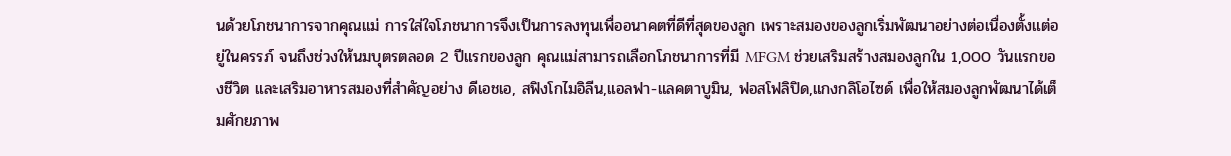นด้วยโภชนาการจากคุณแม่ การใส่ใจโภชนาการจึงเป็นการลงทุนเพื่ออนาคตที่ดีที่สุดของลูก เพราะสมองของลูกเริ่มพัฒนาอย่างต่อเนื่องตั้งแต่อยู่ในครรภ์ จนถึงช่วงให้นมบุตรตลอด 2 ปีแรกของลูก คุณแม่สามารถเลือกโภชนาการที่มี MFGM ช่วยเสริมสร้างสมองลูกใน 1,000 วันแรกของชีวิต และเสริมอาหารสมองที่สำคัญอย่าง ดีเอชเอ, สฟิงโกไมอิลีน,แอลฟา-แลคตาบูมิน, ฟอสโฟลิปิด,แกงกลิโอไซด์ เพื่อให้สมองลูกพัฒนาได้เต็มศักยภาพ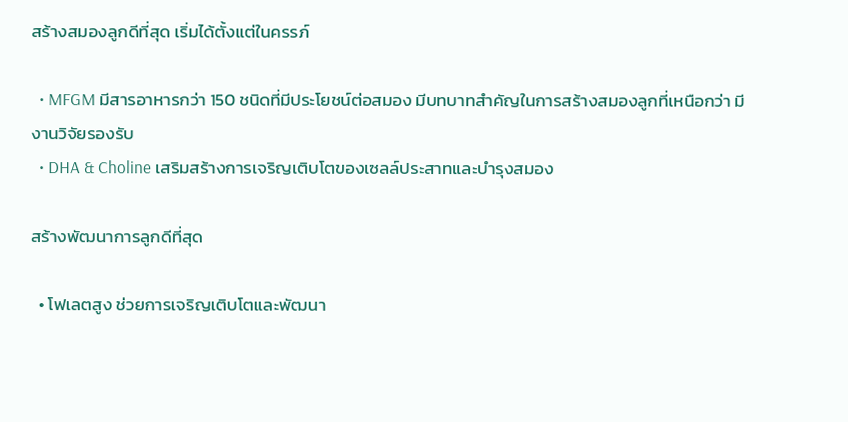สร้างสมองลูกดีที่สุด เริ่มได้ตั้งแต่ในครรภ์

  • MFGM มีสารอาหารกว่า 150 ชนิดที่มีประโยชน์ต่อสมอง มีบทบาทสำคัญในการสร้างสมองลูกที่เหนือกว่า มีงานวิจัยรองรับ
  • DHA & Choline เสริมสร้างการเจริญเติบโตของเซลล์ประสาทและบำรุงสมอง

สร้างพัฒนาการลูกดีที่สุด

  • โฟเลตสูง ช่วยการเจริญเติบโตและพัฒนา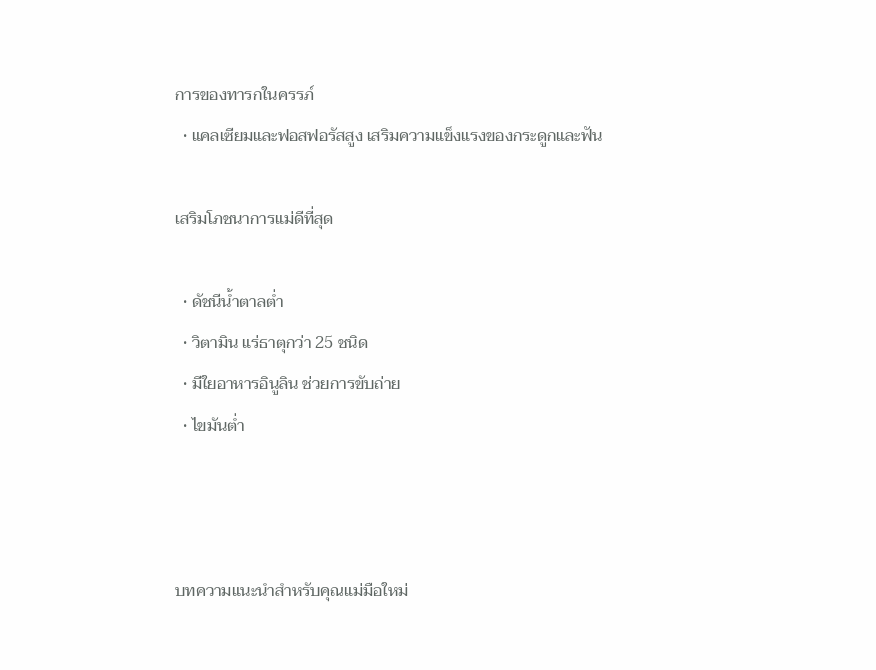การของทารกในครรภ์
  • แคลเซียมและฟอสฟอรัสสูง เสริมความแข็งแรงของกระดูกและฟัน

เสริมโภชนาการแม่ดีที่สุด

  • ดัชนีน้ำตาลต่ำ
  • วิตามิน แร่ธาตุกว่า 25 ชนิด
  • มีใยอาหารอินูลิน ช่วยการขับถ่าย
  • ไขมันต่ำ



บทความแนะนำสำหรับคุณแม่มือใหม่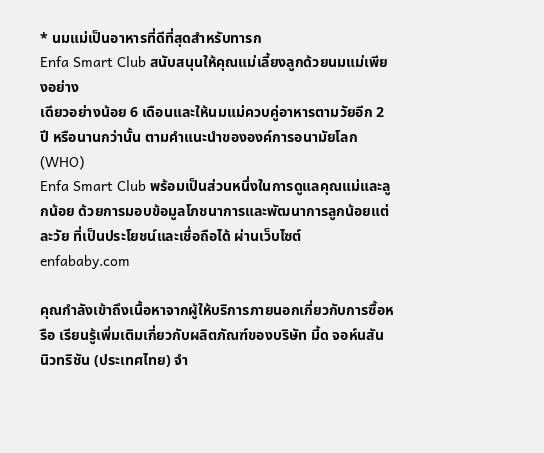* นมแม่เป็นอาหารที่ดีที่สุดสำหรับทารก
Enfa Smart Club สนับสนุนให้คุณแม่เลี้ยงลูกด้วยนมแม่เพียงอย่าง
เดียวอย่างน้อย 6 เดือนและให้นมแม่ควบคู่อาหารตามวัยอีก 2 ปี หรือนานกว่านั้น ตามคำแนะนำขององค์การอนามัยโลก (WHO)
Enfa Smart Club พร้อมเป็นส่วนหนึ่งในการดูแลคุณแม่และลูกน้อย ด้วยการมอบข้อมูลโภชนาการและพัฒนาการลูกน้อยแต่ละวัย ที่เป็นประโยชน์และเชื่อถือได้ ผ่านเว็บไซต์ enfababy.com

คุณกำลังเข้าถึงเนื้อหาจากผู้ให้บริการภายนอกเกี่ยวกับการซื้อหรือ เรียนรู้เพิ่มเติมเกี่ยวกับผลิตภัณฑ์ของบริษัท มี้ด จอห์นสัน นิวทริชัน (ประเทศไทย) จำ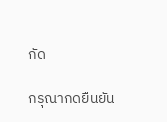กัด

กรุณากดยืนยัน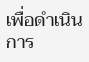เพื่อดำเนินการ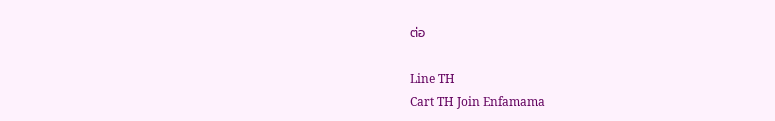ต่อ

Line TH
Cart TH Join Enfamama